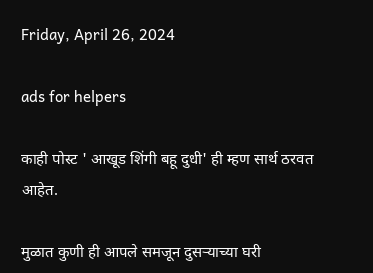Friday, April 26, 2024

ads for helpers

काही पोस्ट ' आखूड शिंगी बहू दुधी' ही म्हण सार्थ ठरवत आहेत.

मुळात कुणी ही आपले समजून दुसर्‍याच्या घरी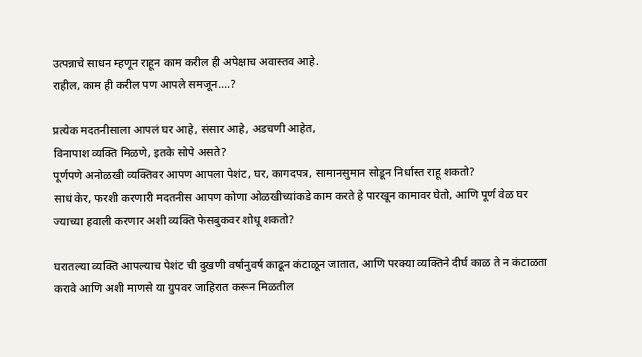उत्पन्नाचे साधन म्हणून राहून काम करील ही अपेक्षाच अवास्तव आहे.
राहील, काम ही करील पण आपले समजून....?

प्रत्येक मदतनीसाला आपलं घर आहे, संसार आहे, अडचणी आहेत,
विनापाश व्यक्ति मिळणे, इतके सोपे असते?
पूर्णपणे अनोळखी व्यक्तिवर आपण आपला पेशंट, घर, कागदपत्र, सामानसुमान सोडून निर्धास्त राहू शकतो?
साधं केर, फरशी करणारी मदतनीस आपण कोणा ओळखीच्यांकडे काम करते हे पारखून कामावर घेतो, आणि पूर्ण वेळ घर ज्याच्या हवाली करणार अशी व्यक्ति फेसबुकवर शोधू शकतो?

घरातल्या व्यक्ति आपल्याच पेशंट ची दुखणी वर्षानुवर्ष काढून कंटाळून जातात, आणि परक्या व्यक्तिने दीर्घ काळ ते न कंटाळता करावे आणि अशी माणसे या ग्रुपवर जाहिरात करून मिळतील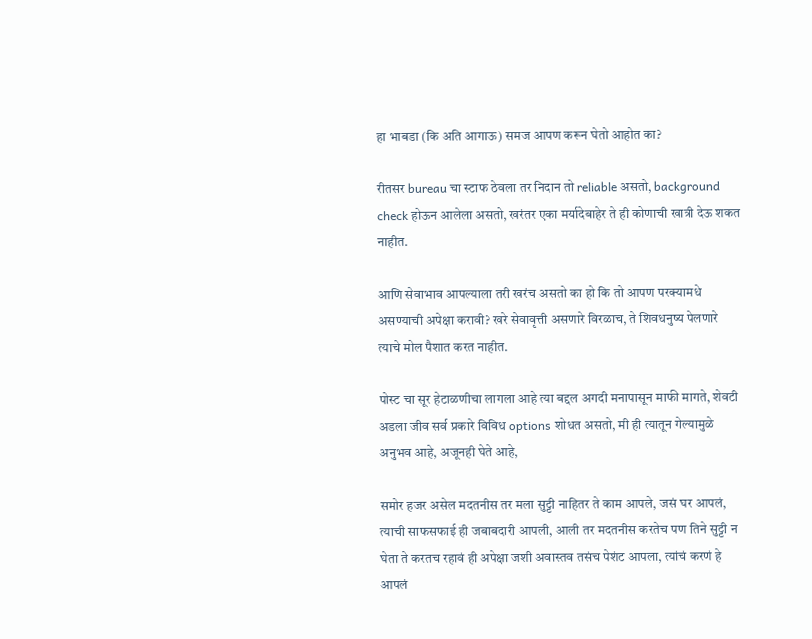हा भाबडा (कि अति आगाऊ) समज आपण करून घेतो आहोत का?

रीतसर bureau चा स्टाफ ठेवला तर निदान तो reliable असतो, background check होऊन आलेला असतो, खरंतर एका मर्यादेबाहेर ते ही कोणाची खात्री देऊ शकत नाहीत.

आणि सेवाभाव आपल्याला तरी खरंच असतो का हो कि तो आपण परक्यामधे असण्याची अपेक्षा करावी? खरे सेवावृत्ती असणारे विरळाच, ते शिवधनुष्य पेलणारे त्याचे मोल पैशात करत नाहीत.

पोस्ट चा सूर हेटाळणीचा लागला आहे त्या बद्दल अगदी मनापासून माफी मागते, शेवटी अडला जीव सर्व प्रकारे विविध options शोधत असतो, मी ही त्यातून गेल्यामुळे अनुभव आहे, अजूनही घेते आहे,

समोर हजर असेल मदतनीस तर मला सुट्टी नाहितर ते काम आपले, जसं घर आपलं, त्याची साफसफाई ही जबाबदारी आपली, आली तर मदतनीस करतेच पण तिने सुट्टी न घेता ते करतच रहावं ही अपेक्षा जशी अवास्तव तसंच पेशंट आपला, त्यांचं करणं हे आपलं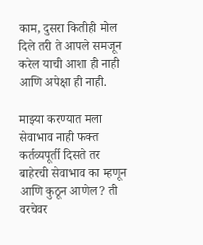काम, दुसरा कितीही मोल दिले तरी ते आपले समजून करेल याची आशा ही नाही आणि अपेक्षा ही नाही.

माझ्या करण्यात मला सेवाभाव नाही फक्त कर्तव्यपूर्ती दिसते तर बाहेरची सेवाभाव का म्हणून आणि कुठून आणेल? ती वरचेवर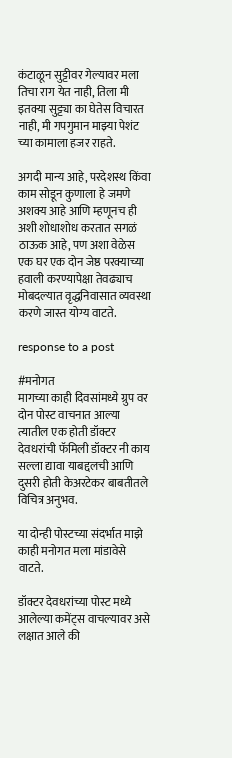कंटाळून सुट्टीवर गेल्यावर मला तिचा राग येत नाही, तिला मी इतक्या सुट्ट्या का घेतेस विचारत नाही, मी गपगुमान माझ्या पेशंट च्या कामाला हजर राहते.

अगदी मान्य आहे, परदेशस्थ किंवा काम सोडून कुणाला हे जमणे अशक्य आहे आणि म्हणूनच ही अशी शोधाशोध करतात सगळं ठाऊक आहे, पण अशा वेळेस एक घर एक दोन जेष्ठ परक्याच्या हवाली करण्यापेक्षा तेवढ्याच मोबदल्यात वृद्धनिवासात व्यवस्था करणे जास्त योग्य वाटते.

response to a post

#मनोगत
मागच्या काही दिवसांमध्ये ग्रुप वर दोन पोस्ट वाचनात आल्या त्यातील एक होती डॉक्टर देवधरांची फॅमिली डॉक्टर नी काय सल्ला द्यावा याबद्दलची आणि दुसरी होती केअरटेकर बाबतीतले विचित्र अनुभव.

या दोन्ही पोस्टच्या संदर्भात माझे काही मनोगत मला मांडावेसे वाटते.

डॉक्टर देवधरांच्या पोस्ट मध्ये आलेल्या कमेंट्स वाचल्यावर असे लक्षात आले की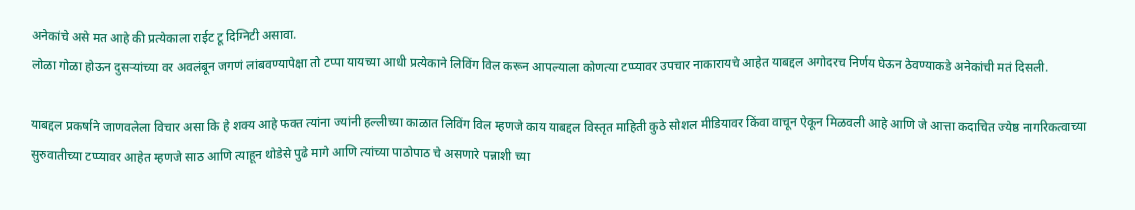अनेकांचे असे मत आहे की प्रत्येकाला राईट टू दिग्निटी असावा.
लोळा गोळा होऊन दुसऱ्यांच्या वर अवलंबून जगणं लांबवण्यापेक्षा तो टप्पा यायच्या आधी प्रत्येकाने लिविंग विल करून आपल्याला कोणत्या टप्प्यावर उपचार नाकारायचे आहेत याबद्दल अगोदरच निर्णय घेऊन ठेवण्याकडे अनेकांची मतं दिसली.

याबद्दल प्रकर्षाने जाणवलेला विचार असा कि हे शक्य आहे फक्त त्यांना ज्यांनी हल्लीच्या काळात लिविंग विल म्हणजे काय याबद्दल विस्तृत माहिती कुठे सोशल मीडियावर किंवा वाचून ऐकून मिळवली आहे आणि जे आत्ता कदाचित ज्येष्ठ नागरिकत्वाच्या सुरुवातीच्या टप्प्यावर आहेत म्हणजे साठ आणि त्याहून थोडेसे पुढे मागे आणि त्यांच्या पाठोपाठ चे असणारे पन्नाशी च्या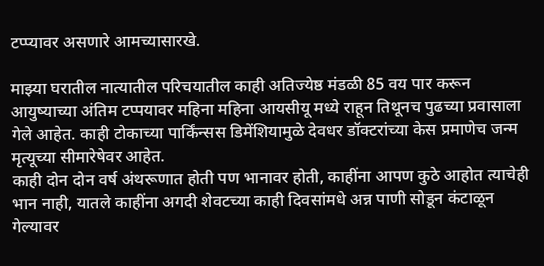टप्प्यावर असणारे आमच्यासारखे.

माझ्या घरातील नात्यातील परिचयातील काही अतिज्येष्ठ मंडळी 85 वय पार करून आयुष्याच्या अंतिम टप्पयावर महिना महिना आयसीयू मध्ये राहून तिथूनच पुढच्या प्रवासाला गेले आहेत. काही टोकाच्या पार्किंन्सस डिमेंशियामुळे देवधर डॉक्टरांच्या केस प्रमाणेच जन्म मृत्यूच्या सीमारेषेवर आहेत.
काही दोन दोन वर्ष अंथरूणात होती पण भानावर होती, काहींना आपण कुठे आहोत त्याचेही भान नाही, यातले काहींना अगदी शेवटच्या काही दिवसांमधे अन्न पाणी सोडून कंटाळून गेल्यावर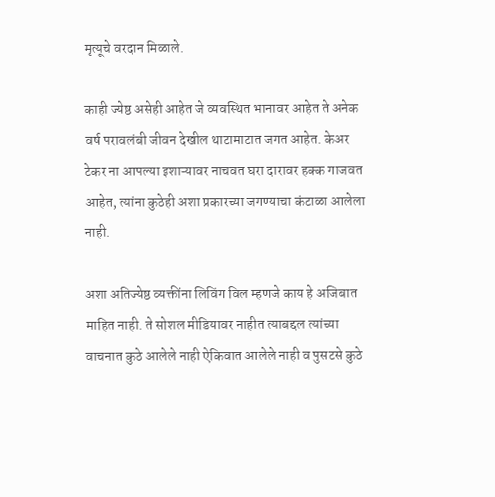मृत्यूचे वरदान मिळाले.

काही ज्येष्ठ असेही आहेत जे व्यवस्थित भानावर आहेत ते अनेक वर्ष परावलंबी जीवन देखील थाटामाटात जगत आहेत. केअर टेकर ना आपल्या इशाऱ्यावर नाचवत घरा दारावर हक्क गाजवत आहेत, त्यांना कुठेही अशा प्रकारच्या जगण्याचा कंटाळा आलेला नाही.

अशा अतिज्येष्ठ व्यक्तींना लिविंग विल म्हणजे काय हे अजिबात माहित नाही. ते सोशल मीडियावर नाहीत त्याबद्दल त्यांच्या वाचनात कुठे आलेले नाही ऐकिवात आलेले नाही व पुसटसे कुठे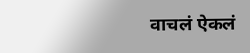वाचलं ऐकलं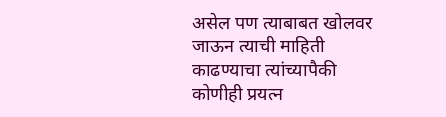असेल पण त्याबाबत खोलवर जाऊन त्याची माहिती काढण्याचा त्यांच्यापैकी कोणीही प्रयत्न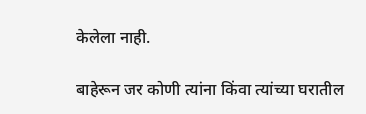केलेला नाही.

बाहेरून जर कोणी त्यांना किंवा त्यांच्या घरातील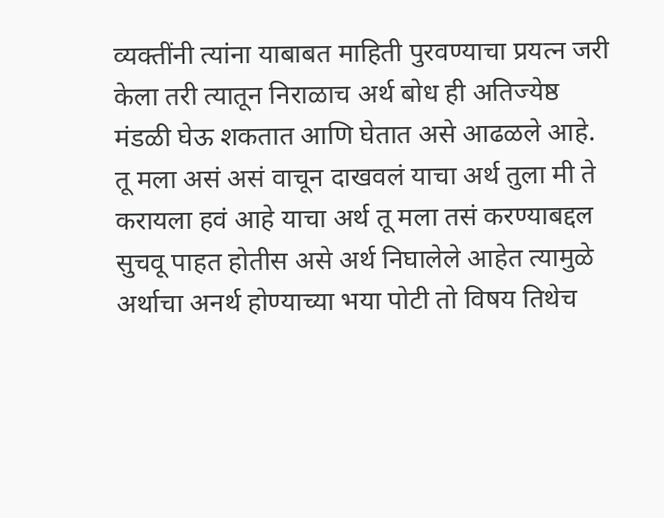व्यक्तींनी त्यांना याबाबत माहिती पुरवण्याचा प्रयत्न जरी केला तरी त्यातून निराळाच अर्थ बोध ही अतिज्येष्ठ मंडळी घेऊ शकतात आणि घेतात असे आढळले आहे.
तू मला असं असं वाचून दाखवलं याचा अर्थ तुला मी ते करायला हवं आहे याचा अर्थ तू मला तसं करण्याबद्दल सुचवू पाहत होतीस असे अर्थ निघालेले आहेत त्यामुळे अर्थाचा अनर्थ होण्याच्या भया पोटी तो विषय तिथेच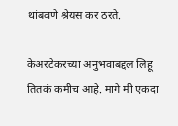थांबवणे श्रेयस कर ठरते.

केअरटेकरच्या अनुभवाबद्दल लिहू तितकं कमीच आहे. मागे मी एकदा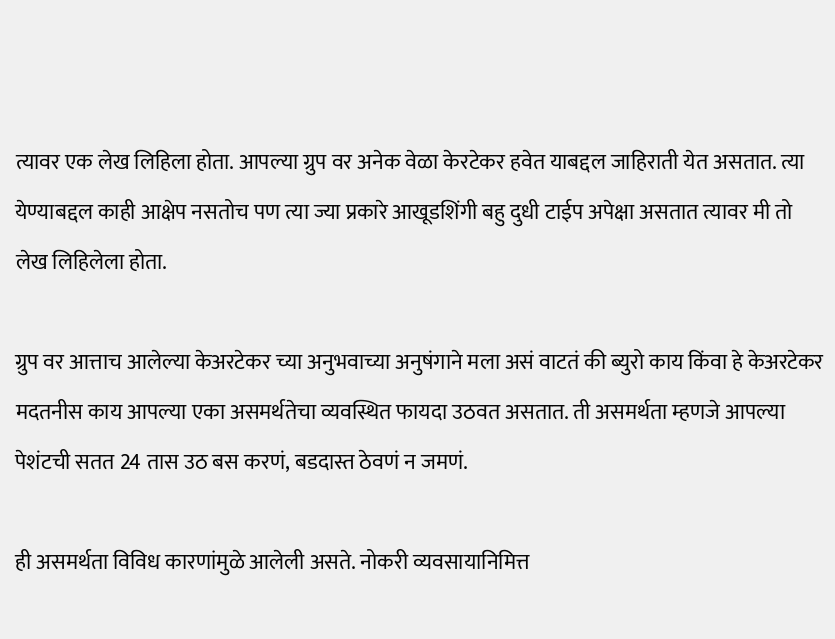त्यावर एक लेख लिहिला होता. आपल्या ग्रुप वर अनेक वेळा केरटेकर हवेत याबद्दल जाहिराती येत असतात. त्या येण्याबद्दल काही आक्षेप नसतोच पण त्या ज्या प्रकारे आखूडशिंगी बहु दुधी टाईप अपेक्षा असतात त्यावर मी तो लेख लिहिलेला होता.

ग्रुप वर आत्ताच आलेल्या केअरटेकर च्या अनुभवाच्या अनुषंगाने मला असं वाटतं की ब्युरो काय किंवा हे केअरटेकर मदतनीस काय आपल्या एका असमर्थतेचा व्यवस्थित फायदा उठवत असतात. ती असमर्थता म्हणजे आपल्या पेशंटची सतत 24 तास उठ बस करणं, बडदास्त ठेवणं न जमणं.

ही असमर्थता विविध कारणांमुळे आलेली असते. नोकरी व्यवसायानिमित्त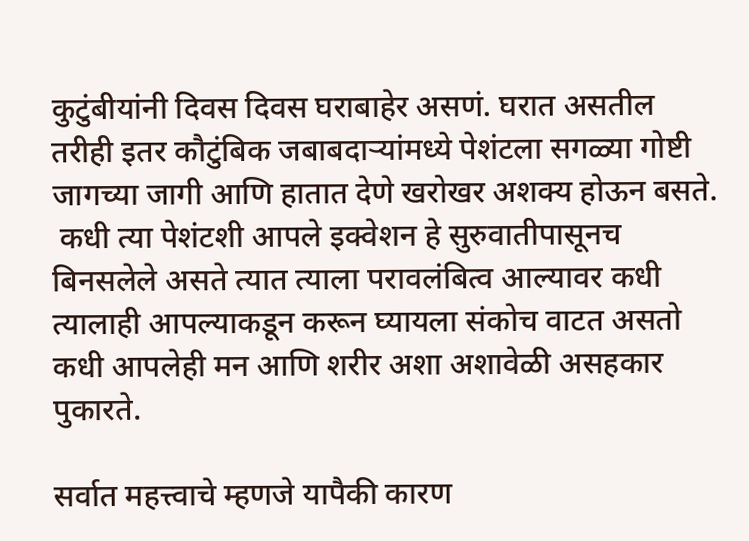कुटुंबीयांनी दिवस दिवस घराबाहेर असणं. घरात असतील तरीही इतर कौटुंबिक जबाबदाऱ्यांमध्ये पेशंटला सगळ्या गोष्टी जागच्या जागी आणि हातात देणे खरोखर अशक्य होऊन बसते.
 कधी त्या पेशंटशी आपले इक्वेशन हे सुरुवातीपासूनच बिनसलेले असते त्यात त्याला परावलंबित्व आल्यावर कधी त्यालाही आपल्याकडून करून घ्यायला संकोच वाटत असतो कधी आपलेही मन आणि शरीर अशा अशावेळी असहकार पुकारते.

सर्वात महत्त्वाचे म्हणजे यापैकी कारण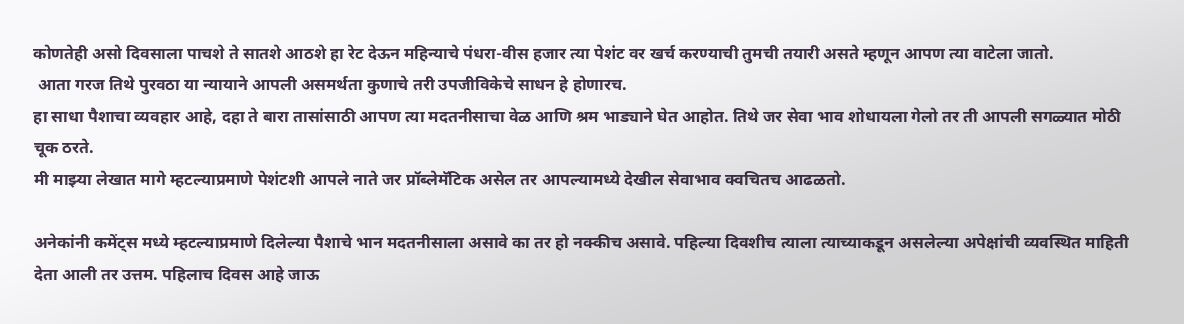कोणतेही असो दिवसाला पाचशे ते सातशे आठशे हा रेट देऊन महिन्याचे पंधरा-वीस हजार त्या पेशंट वर खर्च करण्याची तुमची तयारी असते म्हणून आपण त्या वाटेला जातो.
 आता गरज तिथे पुरवठा या न्यायाने आपली असमर्थता कुणाचे तरी उपजीविकेचे साधन हे होणारच.
हा साधा पैशाचा व्यवहार आहे, दहा ते बारा तासांसाठी आपण त्या मदतनीसाचा वेळ आणि श्रम भाड्याने घेत आहोत. तिथे जर सेवा भाव शोधायला गेलो तर ती आपली सगळ्यात मोठी चूक ठरते.
मी माझ्या लेखात मागे म्हटल्याप्रमाणे पेशंटशी आपले नाते जर प्रॉब्लेमॅटिक असेल तर आपल्यामध्ये देखील सेवाभाव क्वचितच आढळतो.

अनेकांनी कमेंट्स मध्ये म्हटल्याप्रमाणे दिलेल्या पैशाचे भान मदतनीसाला असावे का तर हो नक्कीच असावे. पहिल्या दिवशीच त्याला त्याच्याकडून असलेल्या अपेक्षांची व्यवस्थित माहिती देता आली तर उत्तम. पहिलाच दिवस आहे जाऊ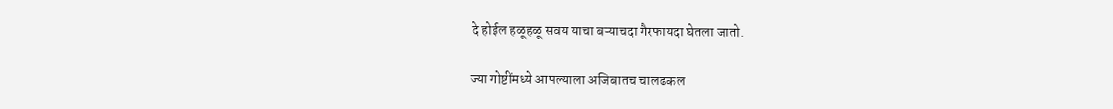दे होईल हळूहळू सवय याचा बऱ्याचदा गैरफायदा घेतला जातो.

ज्या गोष्टींमध्ये आपल्याला अजिबातच चालढकल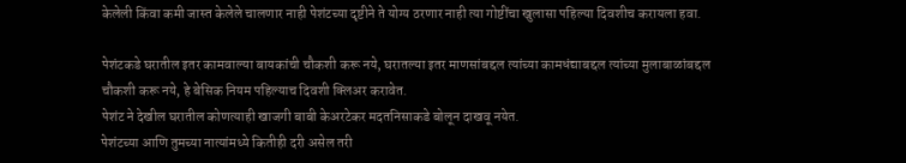केलेली किंवा कमी जास्त केलेले चालणार नाही पेशंटच्या दृष्टीने ते योग्य ठरणार नाही त्या गोष्टींचा खुलासा पहिल्या दिवशीच करायला हवा.

पेशंटकडे घरातील इतर कामवाल्या बायकांची चौकशी करू नये, घरातल्या इतर माणसांबद्दल त्यांच्या कामधंद्याबद्दल त्यांच्या मुलाबाळांबद्दल चौकशी करू नये, हे बेसिक नियम पहिल्याच दिवशी क्लिअर करावेत.
पेशंट ने देखील घरातील कोणत्याही खाजगी बाबी केअरटेकर मदतनिसाकडे बोलून दाखवू नयेत.
पेशंटच्या आणि तुमच्या नात्यांमध्ये कितीही दरी असेल तरी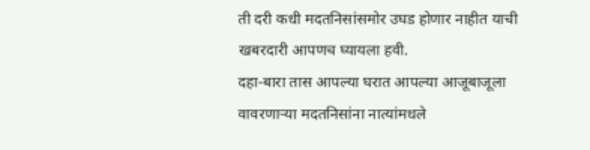ती दरी कधी मदतनिसांसमोर उघड होणार नाहीत याची खबरदारी आपणच घ्यायला हवी.
दहा-बारा तास आपल्या घरात आपल्या आजूबाजूला वावरणाऱ्या मदतनिसांना नात्यांमधले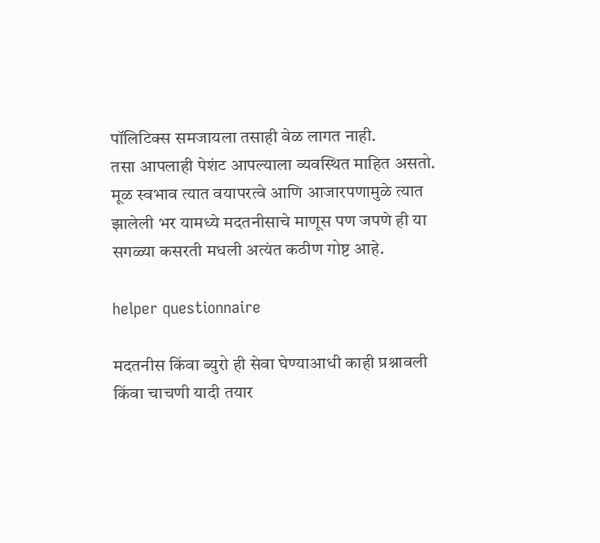पॉलिटिक्स समजायला तसाही वेळ लागत नाही.
तसा आपलाही पेशंट आपल्याला व्यवस्थित माहित असतो. मूळ स्वभाव त्यात वयापरत्वे आणि आजारपणामुळे त्यात झालेली भर यामध्ये मदतनीसाचे माणूस पण जपणे ही या सगळ्या कसरती मधली अत्यंत कठीण गोष्ट आहे.

helper questionnaire

मदतनीस किंवा ब्युरो ही सेवा घेण्याआधी काही प्रश्नावली किंवा चाचणी यादी तयार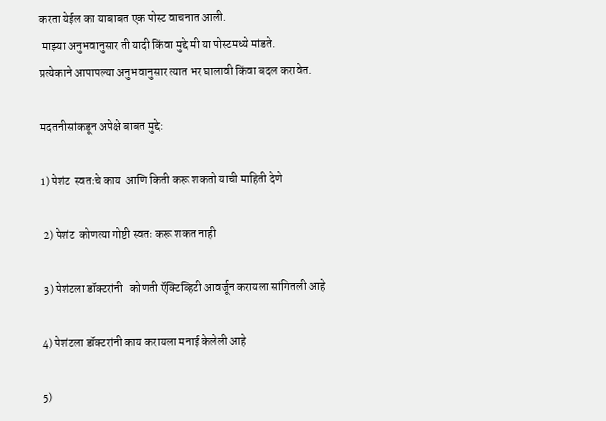करता येईल का याबाबत एक पोस्ट वाचनात आली.
 माझ्या अनुभवानुसार ती यादी किंवा मुद्दे मी या पोस्टमध्ये मांडते.
प्रत्येकाने आपापल्या अनुभवानुसार त्यात भर घालावी किंवा बदल करावेत.

मदतनीसांकडून अपेक्षे बाबत मुद्दे:

1) पेशंट  स्वतःचे काय  आणि किती करू शकतो याची माहिती देणे

 2) पेशंट  कोणत्या गोष्टी स्वतः करू शकत नाही

 3) पेशंटला डॉक्टरांनी   कोणती ऍक्टिव्हिटी आवर्जून करायला सांगितली आहे

4) पेशंटला डॉक्टरांनी काय करायला मनाई केलेली आहे

5)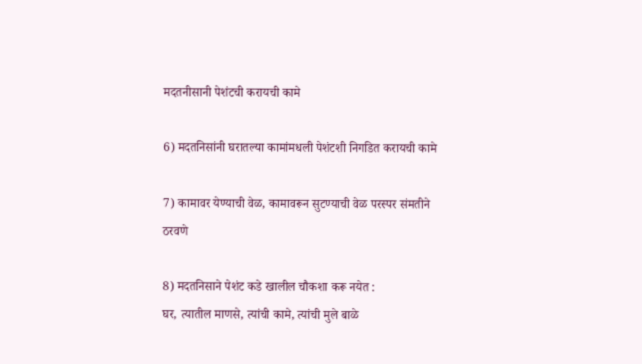मदतनीसानी पेशंटची करायची कामे

6) मदतनिसांनी घरातल्या कामांमधली पेशंटशी निगडित करायची कामे

7) कामावर येण्याची वेळ, कामावरून सुटण्याची वेळ परस्पर संमतीने ठरवणे

8) मदतनिसाने पेशंट कडे खालील चौकशा करू नयेत :
घर, त्यातील माणसे, त्यांची कामे, त्यांची मुले बाळे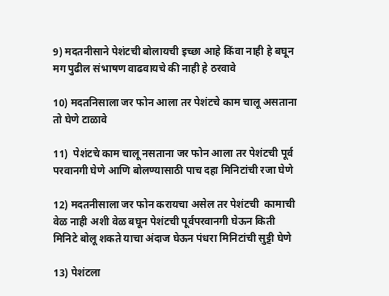9) मदतनीसाने पेशंटची बोलायची इच्छा आहे किंवा नाही हे बघून मग पुढील संभाषण वाढवायचे की नाही हे ठरवावे

10) मदतनिसाला जर फोन आला तर पेशंटचे काम चालू असताना तो घेणे टाळावे

11)  पेशंटचे काम चालू नसताना जर फोन आला तर पेशंटची पूर्व परवानगी घेणे आणि बोलण्यासाठी पाच दहा मिनिटांची रजा घेणे

12) मदतनीसाला जर फोन करायचा असेल तर पेशंटची  कामाची वेळ नाही अशी वेळ बघून पेशंटची पूर्वपरवानगी घेऊन किती मिनिटे बोलू शकते याचा अंदाज घेऊन पंधरा मिनिटांची सुट्टी घेणे

13) पेशंटला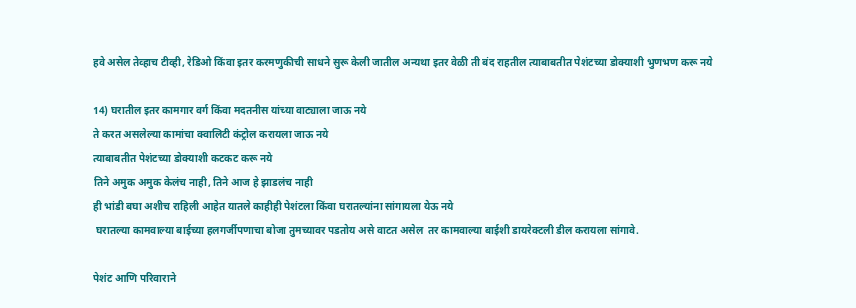हवे असेल तेव्हाच टीव्ही, रेडिओ किंवा इतर करमणुकीची साधने सुरू केली जातील अन्यथा इतर वेळी ती बंद राहतील त्याबाबतीत पेशंटच्या डोक्याशी भुणभण करू नये

14) घरातील इतर कामगार वर्ग किंवा मदतनीस यांच्या वाट्याला जाऊ नये
ते करत असलेल्या कामांचा क्वालिटी कंट्रोल करायला जाऊ नये
त्याबाबतीत पेशंटच्या डोक्याशी कटकट करू नये
तिने अमुक अमुक केलंच नाही, तिने आज हे झाडलंच नाही
ही भांडी बघा अशीच राहिली आहेत यातले काहीही पेशंटला किंवा घरातल्यांना सांगायला येऊ नये
 घरातल्या कामवाल्या बाईच्या हलगर्जीपणाचा बोजा तुमच्यावर पडतोय असे वाटत असेल  तर कामवाल्या बाईशी डायरेक्टली डील करायला सांगावे.

पेशंट आणि परिवाराने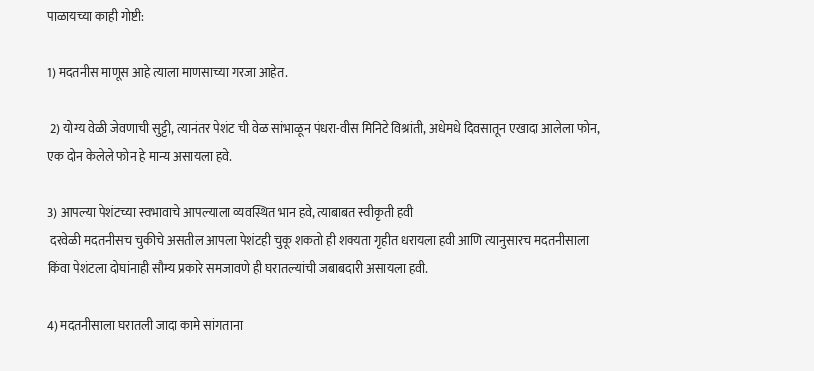पाळायच्या काही गोष्टी:

1) मदतनीस माणूस आहे त्याला माणसाच्या गरजा आहेत.

 2) योग्य वेळी जेवणाची सुट्टी, त्यानंतर पेशंट ची वेळ सांभाळून पंधरा-वीस मिनिटे विश्रांती, अधेमधे दिवसातून एखादा आलेला फोन, एक दोन केलेले फोन हे मान्य असायला हवे.

3) आपल्या पेशंटच्या स्वभावाचे आपल्याला व्यवस्थित भान हवे, त्याबाबत स्वीकृती हवी
 दरवेळी मदतनीसच चुकीचे असतील आपला पेशंटही चुकू शकतो ही शक्यता गृहीत धरायला हवी आणि त्यानुसारच मदतनीसाला किंवा पेशंटला दोघांनाही सौम्य प्रकारे समजावणे ही घरातल्यांची जबाबदारी असायला हवी.

4) मदतनीसाला घरातली जादा कामे सांगताना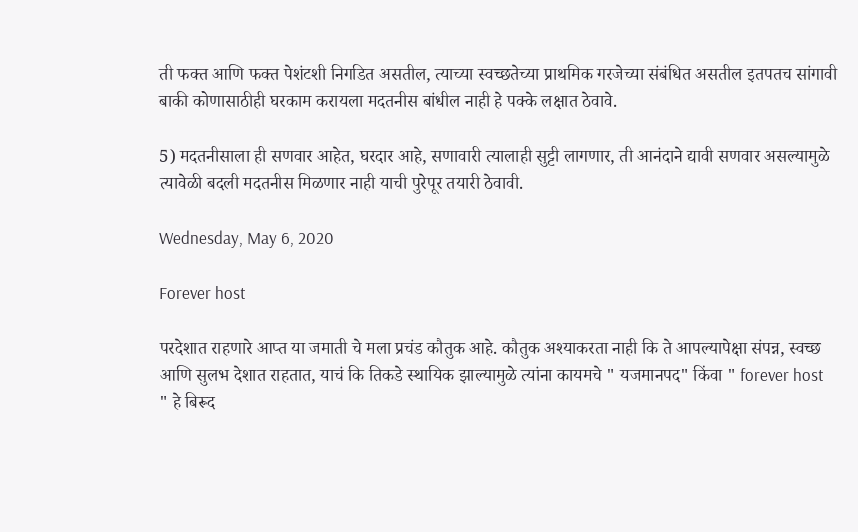ती फक्त आणि फक्त पेशंटशी निगडित असतील, त्याच्या स्वच्छतेच्या प्राथमिक गरजेच्या संबंधित असतील इतपतच सांगावी बाकी कोणासाठीही घरकाम करायला मदतनीस बांधील नाही हे पक्के लक्षात ठेवावे.

5) मदतनीसाला ही सणवार आहेत, घरदार आहे, सणावारी त्यालाही सुट्टी लागणार, ती आनंदाने द्यावी सणवार असल्यामुळे त्यावेळी बदली मदतनीस मिळणार नाही याची पुरेपूर तयारी ठेवावी.

Wednesday, May 6, 2020

Forever host

परदेशात राहणारे आप्त या जमाती चे मला प्रचंड कौतुक आहे. कौतुक अश्याकरता नाही कि ते आपल्यापेक्षा संपन्न, स्वच्छ आणि सुलभ देशात राहतात, याचं कि तिकडे स्थायिक झाल्यामुळे त्यांना कायमचे " यजमानपद" किंवा " forever host " हे बिरूद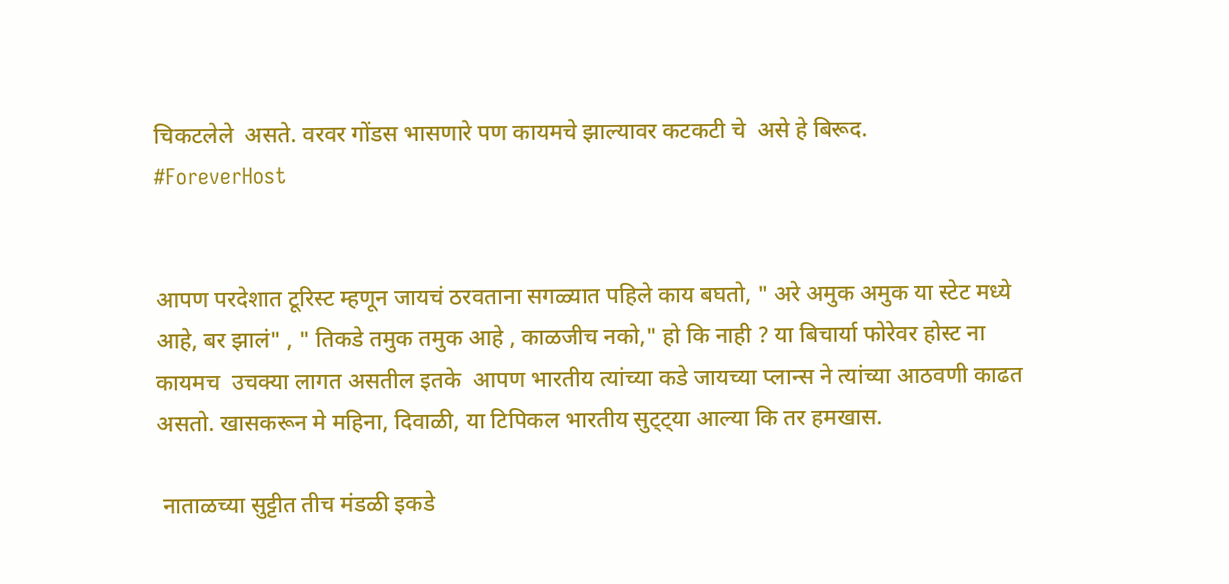चिकटलेले  असते. वरवर गोंडस भासणारे पण कायमचे झाल्यावर कटकटी चे  असे हे बिरूद.
#ForeverHost


आपण परदेशात टूरिस्ट म्हणून जायचं ठरवताना सगळ्यात पहिले काय बघतो, " अरे अमुक अमुक या स्टेट मध्ये आहे, बर झालं" , " तिकडे तमुक तमुक आहे , काळजीच नको," हो कि नाही ? या बिचार्या फोरेवर होस्ट ना कायमच  उचक्या लागत असतील इतके  आपण भारतीय त्यांच्या कडे जायच्या प्लान्स ने त्यांच्या आठवणी काढत असतो. खासकरून मे महिना, दिवाळी, या टिपिकल भारतीय सुट्ट्या आल्या कि तर हमखास.

 नाताळच्या सुट्टीत तीच मंडळी इकडे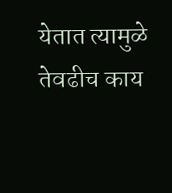येतात त्यामुळे तेवढीच काय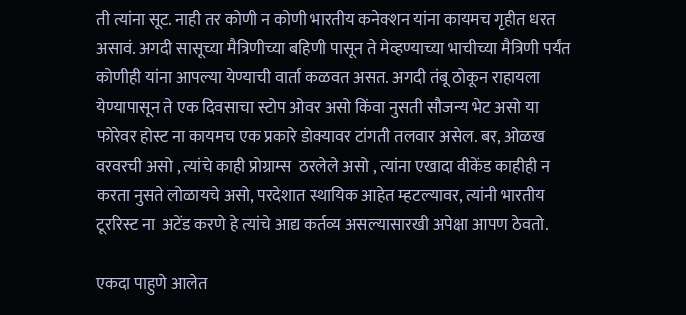ती त्यांना सूट. नाही तर कोणी न कोणी भारतीय कनेक्शन यांना कायमच गृहीत धरत असावं. अगदी सासूच्या मैत्रिणीच्या बहिणी पासून ते मेव्हण्याच्या भाचीच्या मैत्रिणी पर्यंत कोणीही यांना आपल्या येण्याची वार्ता कळवत असत. अगदी तंबू ठोकून राहायला येण्यापासून ते एक दिवसाचा स्टोप ओवर असो किंवा नुसती सौजन्य भेट असो या फोरेवर होस्ट ना कायमच एक प्रकारे डोक्यावर टांगती तलवार असेल. बर, ओळख वरवरची असो , त्यांचे काही प्रोग्राम्स  ठरलेले असो , त्यांना एखादा वीकेंड काहीही न करता नुसते लोळायचे असो, परदेशात स्थायिक आहेत म्हटल्यावर, त्यांनी भारतीय टूररिस्ट ना  अटेंड करणे हे त्यांचे आद्य कर्तव्य असल्यासारखी अपेक्षा आपण ठेवतो.

एकदा पाहुणे आलेत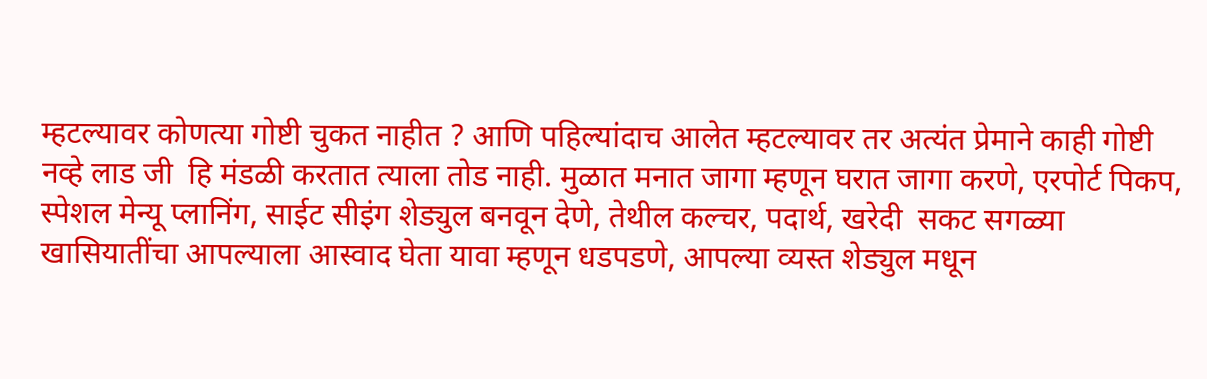म्हटल्यावर कोणत्या गोष्टी चुकत नाहीत ? आणि पहिल्यांदाच आलेत म्हटल्यावर तर अत्यंत प्रेमाने काही गोष्टी नव्हे लाड जी  हि मंडळी करतात त्याला तोड नाही. मुळात मनात जागा म्हणून घरात जागा करणे, एरपोर्ट पिकप, स्पेशल मेन्यू प्लानिंग, साईट सीइंग शेड्युल बनवून देणे, तेथील कल्चर, पदार्थ, खरेदी  सकट सगळ्या खासियातींचा आपल्याला आस्वाद घेता यावा म्हणून धडपडणे, आपल्या व्यस्त शेड्युल मधून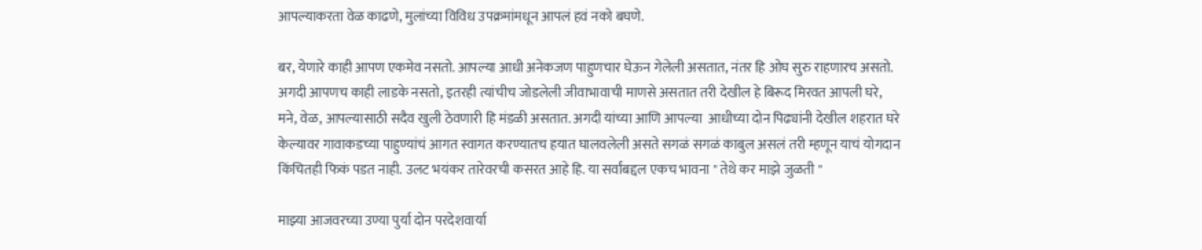आपल्याकरता वेळ काढणे, मुलांच्या विविध उपक्रमांमधून आपलं हवं नको बघणे.

बर, येणारे काही आपण एकमेव नसतो. आपल्या आधी अनेकजण पाहुणचार घेऊन गेलेली असतात, नंतर हि ओघ सुरु राहणारच असतो. अगदी आपणच काही लाडके नसतो, इतरही त्यांचीच जोडलेली जीवाभावाची माणसे असतात तरी देखील हे बिरूद मिरवत आपली घरे, मने, वेळ, आपल्यासाठी सदैव खुली ठेवणारी हि मंडळी असतात. अगदी यांच्या आणि आपल्या  आधीच्या दोन पिढ्यांनी देखील शहरात घरे केल्यावर गावाकडच्या पाहुण्यांचं आगत स्वागत करण्यातच हयात घालवलेली असते सगळं सगळं काबुल असलं तरी म्हणून याचं योगदान किंचितही फिकं पडत नाही. उलट भयंकर तारेवरची कसरत आहे हि. या सर्वांबद्दल एकच भावना " तेथे कर माझे जुळती "

माझ्या आजवरच्या उण्या पुर्या दोन परदेशवार्या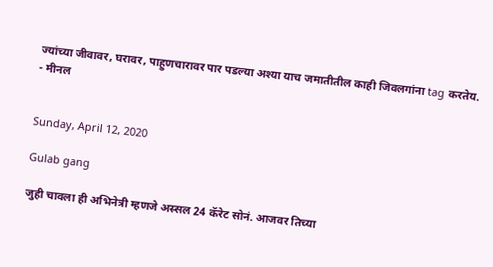ज्यांच्या जीवावर, घरावर, पाहुणचारावर पार पडल्या अश्या याच जमातीतील काही जिवलगांना tag करतेय.
- मीनल


Sunday, April 12, 2020

Gulab gang

जुही चावला ही अभिनेत्री म्हणजे अस्सल 24 कॅरेट सोनं. आजवर तिच्या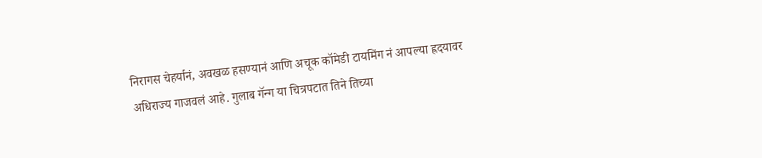निरागस चेहर्यानं, अवखळ हसण्यानं आणि अचूक कॉमेडी टायमिंग नं आपल्या ह्रदयावर अधिराज्य गाजवलं आहे. गुलाब गॅन्ग या चित्रपटात तिने तिच्या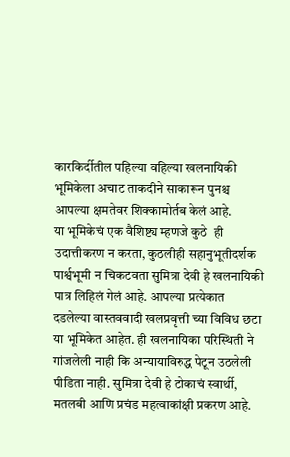कारकिर्दीतील पहिल्या वहिल्या खलनायिकी भूमिकेला अचाट ताकदीने साकारून पुनश्च आपल्या क्षमतेवर शिक्कामोर्तब केलं आहे.
या भूमिकेचं एक वैशिष्ट्य म्हणजे कुठे  ही उदात्तीकरण न करता, कुठलीही सहानुभूतीदर्शक पार्श्वभूमी न चिकटवता सुमित्रा देवी हे खलनायिकी पात्र लिहिलं गेलं आहे. आपल्या प्रत्येकात दडलेल्या वास्तववादी खलप्रवृत्ती च्या विविध छटा या भूमिकेत आहेत. ही खलनायिका परिस्थिती ने गांजलेली नाही कि अन्यायाविरुद्ध पेटून उठलेली पीडिता नाही. सुमित्रा देवी हे टोकाचं स्वार्थी, मतलबी आणि प्रचंड महत्वाकांक्षी प्रकरण आहे.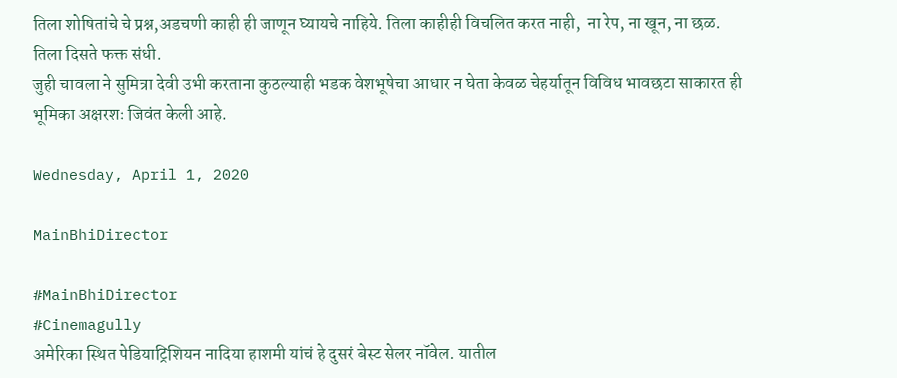तिला शोषितांचे चे प्रश्न,अडचणी काही ही जाणून घ्यायचे नाहिये. तिला काहीही विचलित करत नाही,  ना रेप, ना खून, ना छळ. तिला दिसते फक्त संधी.
जुही चावला ने सुमित्रा देवी उभी करताना कुठल्याही भडक वेशभूषेचा आधार न घेता केवळ चेहर्यातून विविध भावछटा साकारत ही भूमिका अक्षरशः जिवंत केली आहे.

Wednesday, April 1, 2020

MainBhiDirector

#MainBhiDirector
#Cinemagully
अमेरिका स्थित पेडियाट्रिशियन नादिया हाशमी यांचं हे दुसरं बेस्ट सेलर नॉवेल. यातील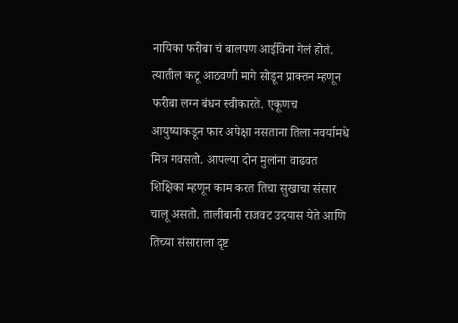नायिका फरीबा चं बालपण आईविना गेलं होतं. त्यातील कटू आठवणी मागे सोडून प्राक्तन म्हणून फरीबा लग्न बंधन स्वीकारते. एकूणच आयुष्याकडून फार अपेक्षा नसताना तिला नवर्यामधे मित्र गवसतो. आपल्या दोन मुलांना वाढवत शिक्षिका म्हणून काम करत तिचा सुखाचा संसार चालू असतो. तालीबानी राजवट उदयास येते आणि तिच्या संसाराला दृष्ट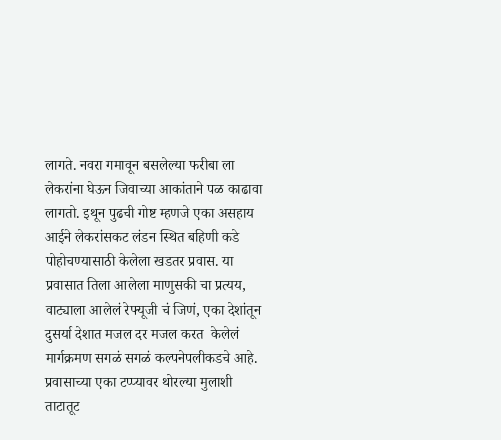लागते. नवरा गमावून बसलेल्या फरीबा ला लेकरांना घेऊन जिवाच्या आकांताने पळ काढावा लागतो. इथून पुढची गोष्ट म्हणजे एका असहाय आईने लेकरांसकट लंडन स्थित बहिणी कडे पोहोचण्यासाठी केलेला खडतर प्रवास. या प्रवासात तिला आलेला माणुसकी चा प्रत्यय, वाट्याला आलेलं रेफ्यूजी चं जिणं, एका देशांतून दुसर्या देशात मजल दर मजल करत  केलेलं मार्गक्रमण सगळं सगळं कल्पनेपलीकडचे आहे.
प्रवासाच्या एका टप्प्यावर थोरल्या मुलाशी ताटातूट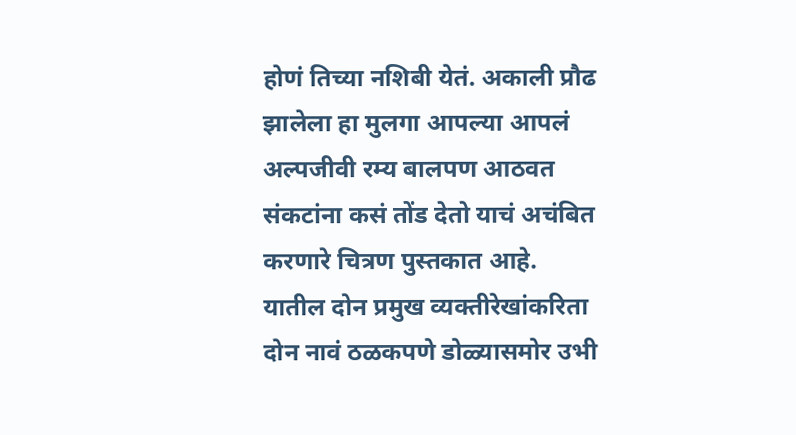होणं तिच्या नशिबी येतं. अकाली प्रौढ झालेला हा मुलगा आपल्या आपलं अल्पजीवी रम्य बालपण आठवत संकटांना कसं तोंड देतो याचं अचंबित करणारे चित्रण पुस्तकात आहे.
यातील दोन प्रमुख व्यक्तीरेखांकरिता दोन नावं ठळकपणे डोळ्यासमोर उभी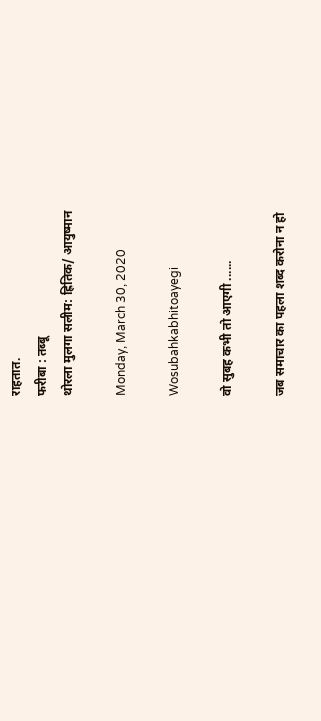राहतात.
फरीबा : तब्बू
थोरला मुलगा सलीम: ह्रितिक/ आयुष्मान

Monday, March 30, 2020

Wosubahkabhitoayegi

वो सुबह कभी तो आएगी ......

जब समाचार का पहला शब्द करोना न हो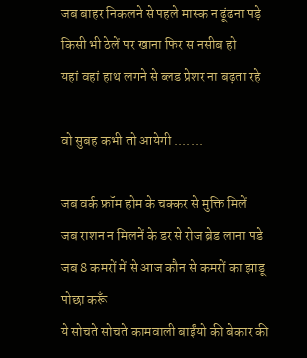जब बाहर निकलने से पहले मास्क न ढूंढना पड़े
किसी भी ठेलें पर खाना फिर स नसीब हो
यहां वहां हाथ लगने से ब्लड प्रेशर ना बढ़ता रहे

वो सुबह कभी तो आयेगी .......

जब वर्क फ्रॉम होम के चक्कर से मुक्ति मिलें
जब राशन न मिलनें के डर से रोज ब्रेड लाना पडे
जब 8 कमरों में से आज कौन से कमरों का झाडू पोछा करूँ
ये सोचते सोचते कामवाली बाईंयो की बेकार की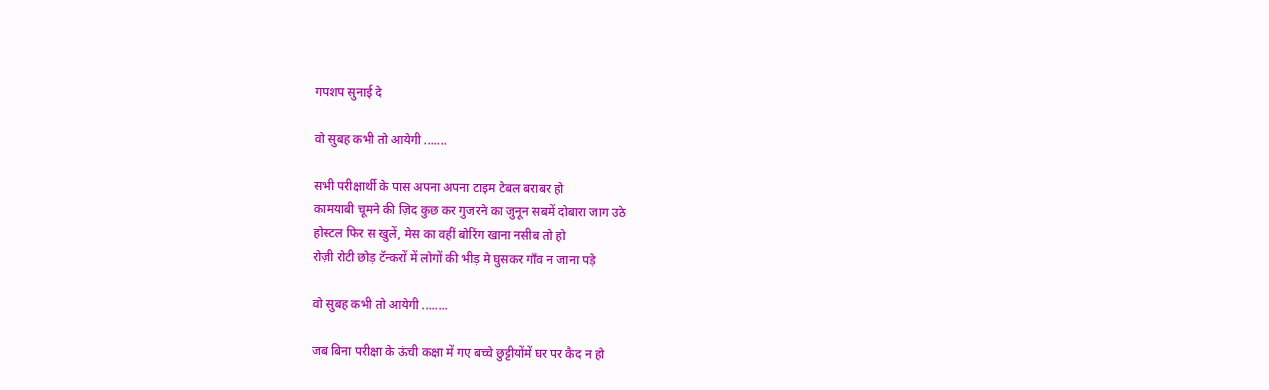गपशप सुनाई दे

वो सुबह कभी तो आयेगी .......

सभी परीक्षार्थी के पास अपना अपना टाइम टेबल बराबर हो
कामयाबी चूमने की ज़िद कुछ कर गुजरने का जुनून सबमें दोबारा जाग उठे
होस्टल फिर स खुलें, मेस का वहीं बोरिंग खाना नसीब तो हो
रोज़ी रोटी छोड़ टॅन्करों में लोगों की भीड़ मे घुसकर गाँव न जाना पड़े

वो सुबह कभी तो आयेगी ........

जब बिना परीक्षा के ऊंची कक्षा में गए बच्चे छुट्टीयोंमें घर पर कैद न हो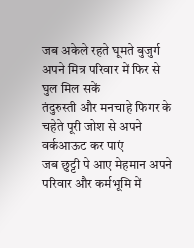जब अकेले रहते घूमते बुजुर्ग अपने मित्र परिवार में फिर से घुल मिल सकें
तंदुरुस्ती और मनचाहे फिगर के चहेते पूरी जोश से अपने वर्कआऊट कर पाएं
जब छुट्टी पे आए मेहमान अपने परिवार और कर्मभूमि में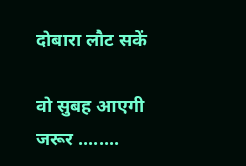दोबारा लौट सकें

वो सुबह आएगी जरूर ........